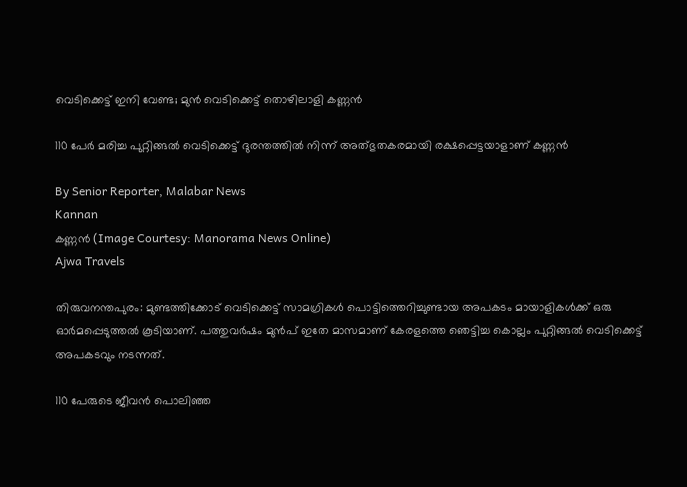വെടിക്കെട്ട് ഇനി വേണ്ട; മുൻ വെടിക്കെട്ട് തൊഴിലാളി കണ്ണൻ

110 പേർ മരിച്ച പുറ്റിങ്ങൽ വെടിക്കെട്ട് ദുരന്തത്തിൽ നിന്ന് അത്‌ഭുതകരമായി രക്ഷപ്പെട്ടയാളാണ് കണ്ണൻ

By Senior Reporter, Malabar News
Kannan
കണ്ണൻ (Image Courtesy: Manorama News Online)
Ajwa Travels

തിരുവനന്തപുരം: മുണ്ടത്തിക്കോട് വെടിക്കെട്ട് സാമഗ്രികൾ പൊട്ടിത്തെറിച്ചുണ്ടായ അപകടം മായാളികൾക്ക് ഒരു ഓർമപ്പെടുത്തൽ കൂടിയാണ്. പത്തുവർഷം മുൻപ് ഇതേ മാസമാണ് കേരളത്തെ ഞെട്ടിച്ച കൊല്ലം പുറ്റിങ്ങൽ വെടിക്കെട്ട് അപകടവും നടന്നത്.

110 പേരുടെ ജീവൻ പൊലിഞ്ഞ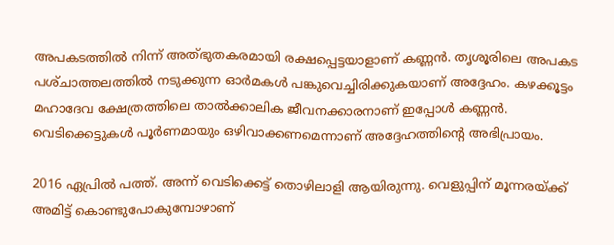അപകടത്തിൽ നിന്ന് അത്‌ഭുതകരമായി രക്ഷപ്പെട്ടയാളാണ് കണ്ണൻ. തൃശൂരിലെ അപകട പശ്‌ചാത്തലത്തിൽ നടുക്കുന്ന ഓർമകൾ പങ്കുവെച്ചിരിക്കുകയാണ് അദ്ദേഹം. കഴക്കൂട്ടം മഹാദേവ ക്ഷേത്രത്തിലെ താൽക്കാലിക ജീവനക്കാരനാണ് ഇപ്പോൾ കണ്ണൻ. വെടിക്കെട്ടുകൾ പൂർണമായും ഒഴിവാക്കണമെന്നാണ് അദ്ദേഹത്തിന്റെ അഭിപ്രായം.

2016 ഏപ്രിൽ പത്ത്. അന്ന് വെടിക്കെട്ട് തൊഴിലാളി ആയിരുന്നു. വെളുപ്പിന് മൂന്നരയ്‌ക്ക് അമിട്ട് കൊണ്ടുപോകുമ്പോഴാണ്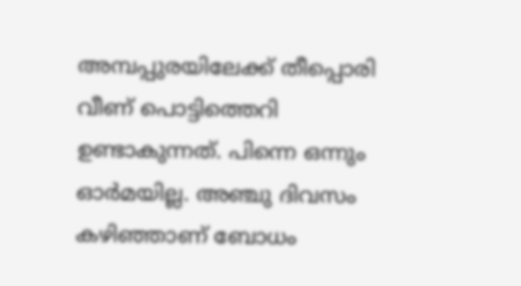അമ്പപ്പുരയിലേക്ക് തീപ്പൊരി വീണ് പൊട്ടിത്തെറി ഉണ്ടാകുന്നത്. പിന്നെ ഒന്നും ഓർമയില്ല. അഞ്ചു ദിവസം കഴിഞ്ഞാണ് ബോധം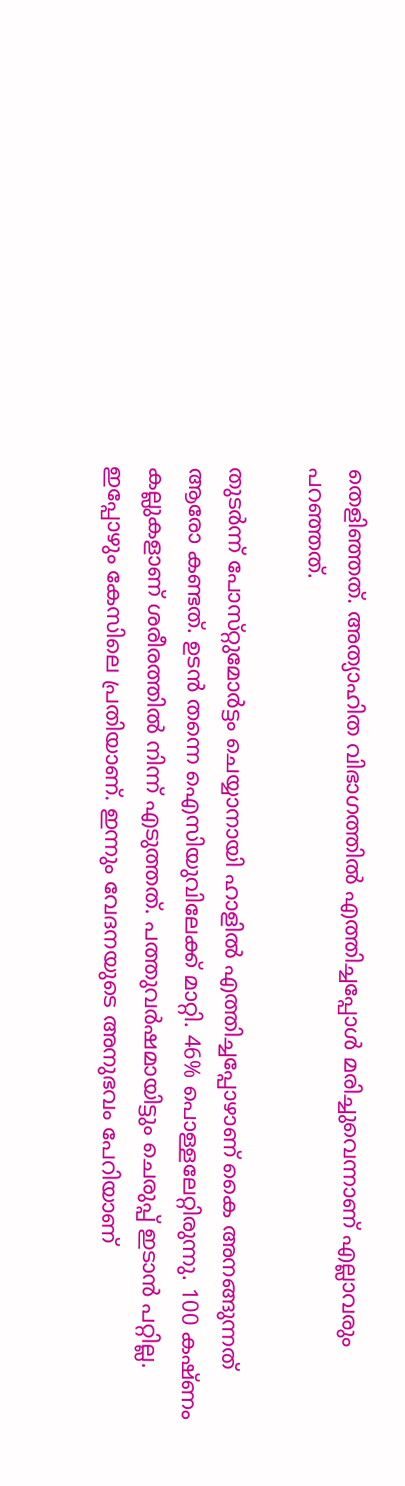തെളിഞ്ഞത്. അത്യാഹിത വിഭാഗത്തിൽ എത്തിച്ചപ്പോൾ മരിച്ചുവെന്നാണ് എല്ലാവരും പറഞ്ഞത്.

തുടർന്ന് പോസ്‌റ്റുമോർട്ടം ചെയ്യാനായി ഹാളിൽ എത്തിച്ചപ്പോഴാണ് കൈ അനങ്ങുന്നത് ആരോ കണ്ടത്. ഉടൻ തന്നെ ഐസിയുവിലേക്ക് മാറ്റി. 46% പൊള്ളലേറ്റിരുന്നു. 100 കഷ്‌ണം കല്ലുകളാണ് ശരീരത്തിൽ നിന്ന് എടുത്തത്. പത്തുവർഷമായിട്ടും ചെരുപ്പ് ഇടാൻ പറ്റില്ല. ഇപ്പോഴും കേസിലെ പ്രതിയാണ്. ഇന്നും വേദനയുടെ അനുഭവം പേറിയാണ്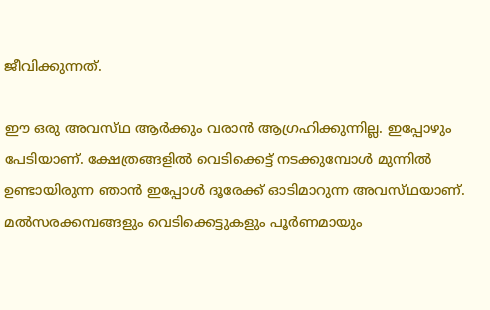ജീവിക്കുന്നത്.

ഈ ഒരു അവസ്‌ഥ ആർക്കും വരാൻ ആഗ്രഹിക്കുന്നില്ല. ഇപ്പോഴും പേടിയാണ്. ക്ഷേത്രങ്ങളിൽ വെടിക്കെട്ട് നടക്കുമ്പോൾ മുന്നിൽ ഉണ്ടായിരുന്ന ഞാൻ ഇപ്പോൾ ദൂരേക്ക് ഓടിമാറുന്ന അവസ്‌ഥയാണ്‌. മൽസരക്കമ്പങ്ങളും വെടിക്കെട്ടുകളും പൂർണമായും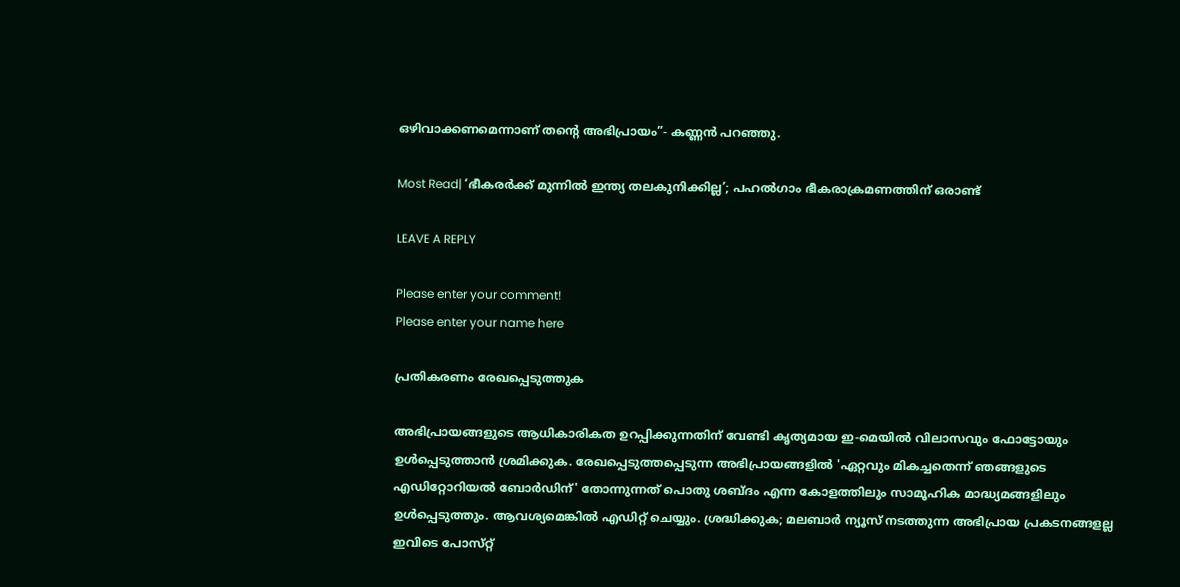ഒഴിവാക്കണമെന്നാണ് തന്റെ അഭിപ്രായം”- കണ്ണൻ പറഞ്ഞു.

Most Read| ‘ഭീകരർക്ക് മുന്നിൽ ഇന്ത്യ തലകുനിക്കില്ല’; പഹൽഗാം ഭീകരാക്രമണത്തിന് ഒരാണ്ട്

LEAVE A REPLY

Please enter your comment!
Please enter your name here

പ്രതികരണം രേഖപ്പെടുത്തുക

അഭിപ്രായങ്ങളുടെ ആധികാരികത ഉറപ്പിക്കുന്നതിന് വേണ്ടി കൃത്യമായ ഇ-മെയിൽ വിലാസവും ഫോട്ടോയും ഉൾപ്പെടുത്താൻ ശ്രമിക്കുക. രേഖപ്പെടുത്തപ്പെടുന്ന അഭിപ്രായങ്ങളിൽ 'ഏറ്റവും മികച്ചതെന്ന് ഞങ്ങളുടെ എഡിറ്റോറിയൽ ബോർഡിന്' തോന്നുന്നത് പൊതു ശബ്‌ദം എന്ന കോളത്തിലും സാമൂഹിക മാദ്ധ്യമങ്ങളിലും ഉൾപ്പെടുത്തും. ആവശ്യമെങ്കിൽ എഡിറ്റ് ചെയ്യും. ശ്രദ്ധിക്കുക; മലബാർ ന്യൂസ് നടത്തുന്ന അഭിപ്രായ പ്രകടനങ്ങളല്ല ഇവിടെ പോസ്‌റ്റ്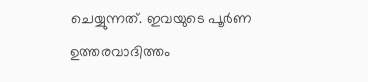ചെയ്യുന്നത്. ഇവയുടെ പൂർണ ഉത്തരവാദിത്തം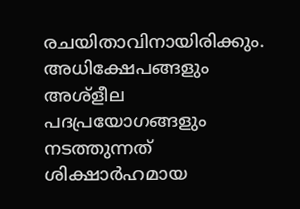രചയിതാവിനായിരിക്കും. അധിക്ഷേപങ്ങളും അശ്‌ളീല പദപ്രയോഗങ്ങളും നടത്തുന്നത് ശിക്ഷാർഹമായ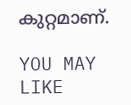കുറ്റമാണ്.

YOU MAY LIKE